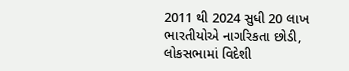2011 થી 2024 સુધી 20 લાખ ભારતીયોએ નાગરિકતા છોડી, લોકસભામાં વિદેશી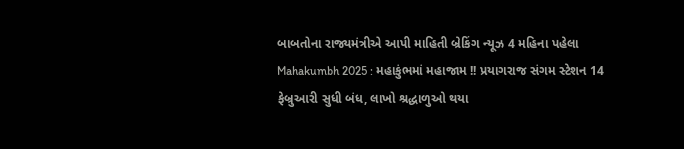બાબતોના રાજ્યમંત્રીએ આપી માહિતી બ્રેકિંગ ન્યૂઝ 4 મહિના પહેલા
Mahakumbh 2025 : મહાકુંભમાં મહાજામ !! પ્રયાગરાજ સંગમ સ્ટેશન 14 ફેબ્રુઆરી સુધી બંધ, લાખો શ્રદ્ધાળુઓ થયા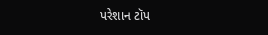પરેશાન ટૉપ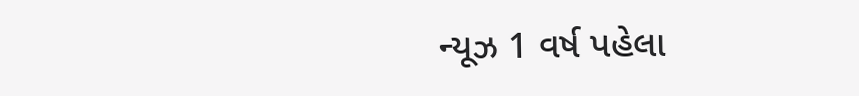ન્યૂઝ 1 વર્ષ પહેલા